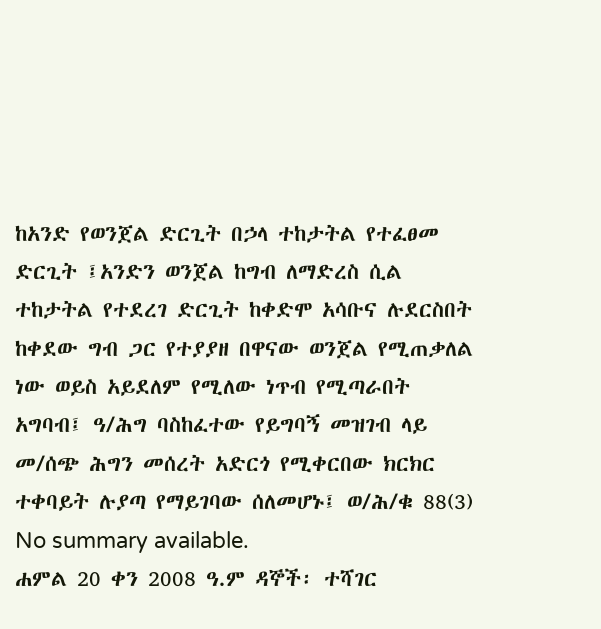ከአንድ የወንጀል ድርጊት በኃላ ተከታትል የተፈፀመ ድርጊት ፤አንድን ወንጀል ከግብ ለማድረስ ሲል ተከታትል የተደረገ ድርጊት ከቀድሞ አሳቡና ሉደርስበት ከቀደው ግብ ጋር የተያያዘ በዋናው ወንጀል የሚጠቃለል ነው ወይስ አይደለም የሚለው ነጥብ የሚጣራበት አግባብ፤ ዓ/ሕግ ባስከፈተው የይግባኝ መዝገብ ላይ መ/ሰጭ ሕግን መሰረት አድርጎ የሚቀርበው ክርክር ተቀባይት ሉያጣ የማይገባው ሰለመሆኑ፤ ወ/ሕ/ቁ 88(3)
No summary available.
ሐምል 20 ቀን 2008 ዓ.ም ዳኞች፡ ተሻገር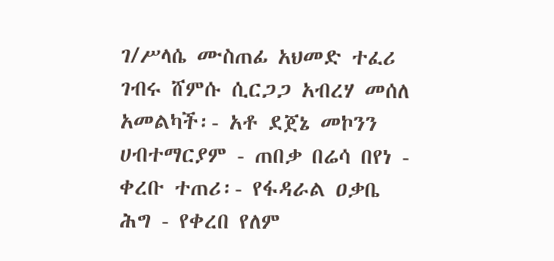ገ/ሥላሴ ሙስጠፊ አህመድ ተፈሪ ገብሩ ሸምሱ ሲርጋጋ አብረሃ መሰለ አመልካች፡- አቶ ደጀኔ መኮንን ሀብተማርያም - ጠበቃ በሬሳ በየነ - ቀረቡ ተጠሪ፡- የፋዳራል ዐቃቤ ሕግ - የቀረበ የለም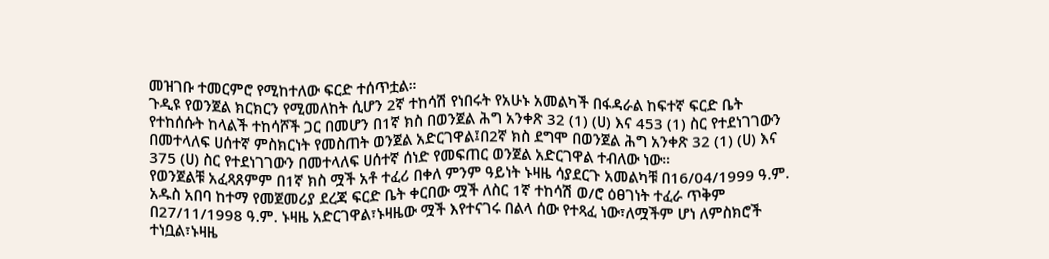መዝገቡ ተመርምሮ የሚከተለው ፍርድ ተሰጥቷል።
ጉዲዩ የወንጀል ክርክርን የሚመለከት ሲሆን 2ኛ ተከሳሽ የነበሩት የአሁኑ አመልካች በፋዳራል ከፍተኛ ፍርድ ቤት የተከሰሱት ከላልች ተከሳሾች ጋር በመሆን በ1ኛ ክስ በወንጀል ሕግ አንቀጽ 32 (1) (ሀ) እና 453 (1) ስር የተደነገገውን በመተላለፍ ሀሰተኛ ምስክርነት የመስጠት ወንጀል አድርገዋል፤በ2ኛ ክስ ደግሞ በወንጀል ሕግ አንቀጽ 32 (1) (ሀ) እና 375 (ሀ) ስር የተደነገገውን በመተላለፍ ሀሰተኛ ሰነድ የመፍጠር ወንጀል አድርገዋል ተብለው ነው።
የወንጀልቹ አፈጻጸምም በ1ኛ ክስ ሟች አቶ ተፈሪ በቀለ ምንም ዓይነት ኑዛዜ ሳያደርጉ አመልካቹ በ16/04/1999 ዓ.ም. አዱስ አበባ ከተማ የመጀመሪያ ደረጃ ፍርድ ቤት ቀርበው ሟች ለስር 1ኛ ተከሳሽ ወ/ሮ ዕፀገነት ተፈራ ጥቅም በ27/11/1998 ዓ.ም. ኑዛዜ አድርገዋል፣ኑዛዜው ሟች እየተናገሩ በልላ ሰው የተጻፈ ነው፣ለሟችም ሆነ ለምስክሮች ተነቧል፣ኑዛዜ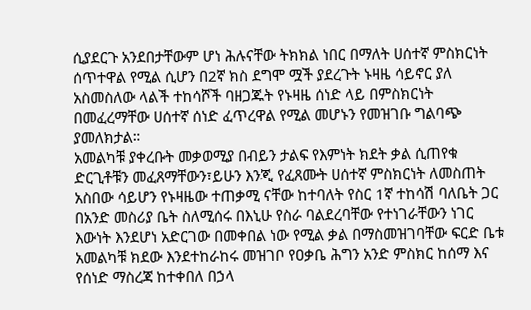ሲያደርጉ አንደበታቸውም ሆነ ሕሉናቸው ትክክል ነበር በማለት ሀሰተኛ ምስክርነት ሰጥተዋል የሚል ሲሆን በ2ኛ ክስ ደግሞ ሟች ያደረጉት ኑዛዜ ሳይኖር ያለ አስመስለው ላልች ተከሳሾች ባዘጋጁት የኑዛዜ ሰነድ ላይ በምስክርነት በመፈረማቸው ሀሰተኛ ሰነድ ፈጥረዋል የሚል መሆኑን የመዝገቡ ግልባጭ ያመለክታል።
አመልካቹ ያቀረቡት መቃወሚያ በብይን ታልፍ የእምነት ክደት ቃል ሲጠየቁ ድርጊቶቹን መፈጸማቸውን፣ይሁን እንጂ የፈጸሙት ሀሰተኛ ምስክርነት ለመስጠት አስበው ሳይሆን የኑዛዜው ተጠቃሚ ናቸው ከተባለት የስር 1ኛ ተከሳሽ ባለቤት ጋር በአንድ መስሪያ ቤት ስለሚሰሩ በእኒሁ የስራ ባልደረባቸው የተነገራቸውን ነገር እውነት እንደሆነ አድርገው በመቀበል ነው የሚል ቃል በማስመዝገባቸው ፍርድ ቤቱ አመልካቹ ክደው እንደተከራከሩ መዝገቦ የዐቃቤ ሕግን አንድ ምስክር ከሰማ እና የሰነድ ማስረጃ ከተቀበለ በኃላ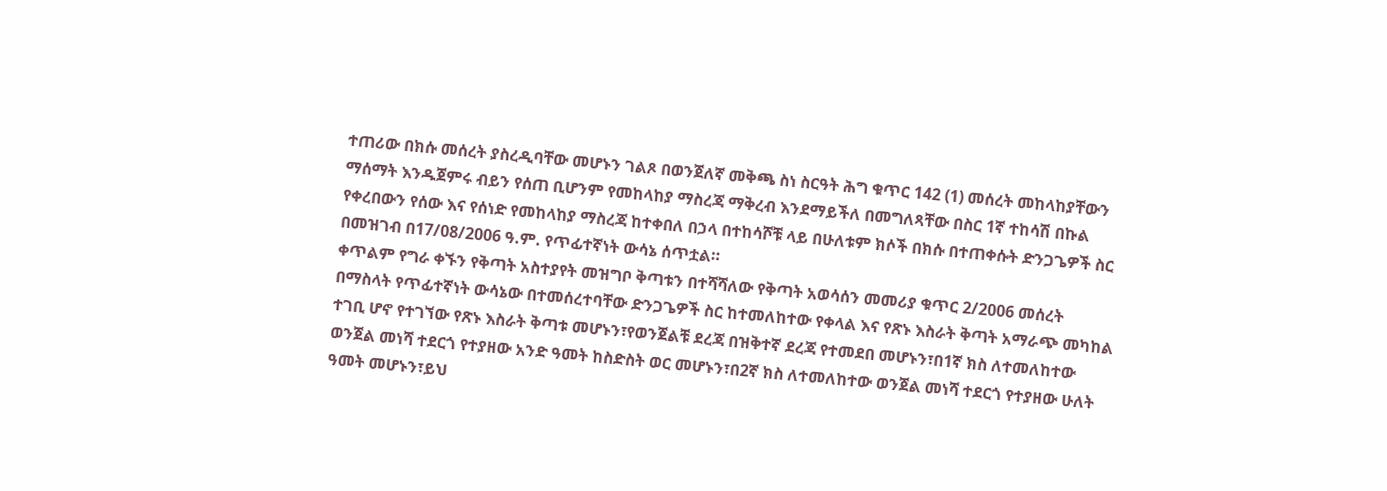ተጠሪው በክሱ መሰረት ያስረዲባቸው መሆኑን ገልጾ በወንጀለኛ መቅጫ ስነ ስርዓት ሕግ ቁጥር 142 (1) መሰረት መከላከያቸውን ማሰማት እንዱጀምሩ ብይን የሰጠ ቢሆንም የመከላከያ ማስረጃ ማቅረብ እንደማይችለ በመግለጻቸው በስር 1ኛ ተከሳሽ በኩል የቀረበውን የሰው እና የሰነድ የመከላከያ ማስረጃ ከተቀበለ በኃላ በተከሳሾቹ ላይ በሁለቱም ክሶች በክሱ በተጠቀሱት ድንጋጌዎች ስር በመዝገብ በ17/08/2006 ዓ.ም. የጥፊተኛነት ውሳኔ ሰጥቷል።
ቀጥልም የግራ ቀኙን የቅጣት አስተያየት መዝግቦ ቅጣቱን በተሻሻለው የቅጣት አወሳሰን መመሪያ ቁጥር 2/2006 መሰረት በማስላት የጥፊተኛነት ውሳኔው በተመሰረተባቸው ድንጋጌዎች ስር ከተመለከተው የቀላል እና የጽኑ እስራት ቅጣት አማራጭ መካከል ተገቢ ሆኖ የተገኘው የጽኑ እስራት ቅጣቱ መሆኑን፣የወንጀልቹ ደረጃ በዝቅተኛ ደረጃ የተመደበ መሆኑን፣በ1ኛ ክስ ለተመለከተው ወንጀል መነሻ ተደርጎ የተያዘው አንድ ዓመት ከስድስት ወር መሆኑን፣በ2ኛ ክስ ለተመለከተው ወንጀል መነሻ ተደርጎ የተያዘው ሁለት ዓመት መሆኑን፣ይህ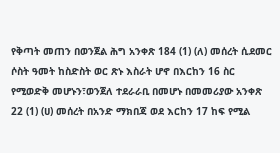የቅጣት መጠን በወንጀል ሕግ አንቀጽ 184 (1) (ለ) መሰረት ሲደመር ሶስት ዓመት ከስድስት ወር ጽኑ እስራት ሆኖ በእርከን 16 ስር የሚወድቅ መሆኑን፣ወንጀለ ተደራራቢ በመሆኑ በመመሪያው አንቀጽ 22 (1) (ሀ) መሰረት በአንድ ማክበጃ ወደ እርከን 17 ከፍ የሚል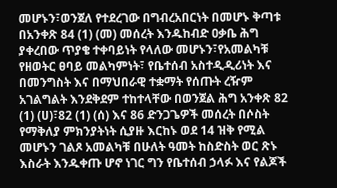መሆኑን፣ወንጀለ የተደረገው በግብረአበርነት በመሆኑ ቅጣቱ በአንቀጽ 84 (1) (መ) መሰረት እንዱከብድ ዐቃቤ ሕግ ያቀረበው ጥያቄ ተቀባይነት የላለው መሆኑን፣የአመልካቹ የዘወትር ፀባይ መልካምነት፣ የቤተሰብ አስተዲዲሪነት እና በመንግስት እና በማህበራዊ ተቋማት የሰጡት ረዥም አገልግልት እንደቅደም ተከተላቸው በወንጀል ሕግ አንቀጽ 82 (1) (ሀ)፣82 (1) (ሰ) እና 86 ድንጋጌዎች መሰረት በሶስት የማቅለያ ምክንያትነት ሲያዙ እርከኑ ወደ 14 ዝቅ የሚል መሆኑን ገልጾ አመልካቹ በሁለት ዓመት ከስድስት ወር ጽኑ እስራት እንዱቀጡ ሆኖ ነገር ግን የቤተሰብ ኃላፉ እና የልጆች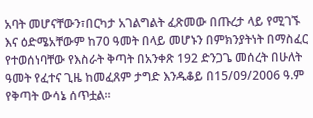አባት መሆናቸውን፣በርካታ አገልግልት ፈጽመው በጡረታ ላይ የሚገኙ እና ዕድሜአቸውም ከ70 ዓመት በላይ መሆኑን በምክንያትነት በማስፈር የተወሰነባቸው የእስራት ቅጣት በአንቀጽ 192 ድንጋጌ መሰረት በሁለት ዓመት የፈተና ጊዜ ከመፈጸም ታግድ እንዱቆይ በ15/09/2006 ዓ.ም የቅጣት ውሳኔ ሰጥቷል።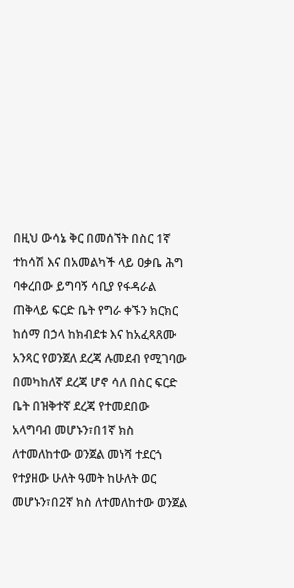በዚህ ውሳኔ ቅር በመሰኘት በስር 1ኛ ተከሳሽ እና በአመልካች ላይ ዐቃቤ ሕግ ባቀረበው ይግባኝ ሳቢያ የፋዳራል ጠቅላይ ፍርድ ቤት የግራ ቀኙን ክርክር ከሰማ በኃላ ከክብደቱ እና ከአፈጻጸሙ አንጻር የወንጀለ ደረጃ ሉመደብ የሚገባው በመካከለኛ ደረጃ ሆኖ ሳለ በስር ፍርድ ቤት በዝቅተኛ ደረጃ የተመደበው አላግባብ መሆኑን፣በ1ኛ ክስ ለተመለከተው ወንጀል መነሻ ተደርጎ የተያዘው ሁለት ዓመት ከሁለት ወር መሆኑን፣በ2ኛ ክስ ለተመለከተው ወንጀል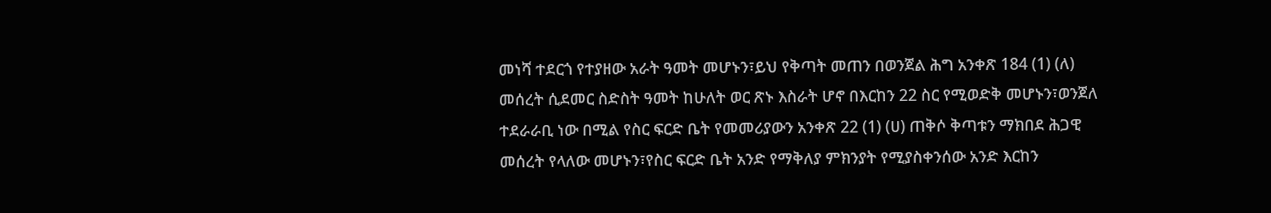መነሻ ተደርጎ የተያዘው አራት ዓመት መሆኑን፣ይህ የቅጣት መጠን በወንጀል ሕግ አንቀጽ 184 (1) (ለ) መሰረት ሲደመር ስድስት ዓመት ከሁለት ወር ጽኑ እስራት ሆኖ በእርከን 22 ስር የሚወድቅ መሆኑን፣ወንጀለ ተደራራቢ ነው በሚል የስር ፍርድ ቤት የመመሪያውን አንቀጽ 22 (1) (ሀ) ጠቅሶ ቅጣቱን ማክበደ ሕጋዊ መሰረት የላለው መሆኑን፣የስር ፍርድ ቤት አንድ የማቅለያ ምክንያት የሚያስቀንሰው አንድ እርከን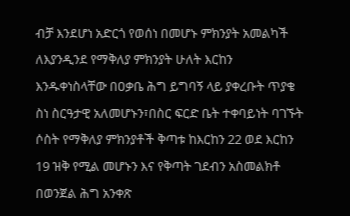ብቻ እንደሆነ አድርጎ የወሰነ በመሆኑ ምክንያት አመልካች ለእያንዲንደ የማቅለያ ምክንያት ሁለት እርከን እንዱቀነስላቸው በዐቃቤ ሕግ ይግባኝ ላይ ያቀረቡት ጥያቄ ስነ ስርዓታዊ አለመሆኑን፣በስር ፍርድ ቤት ተቀባይነት ባገኙት ሶስት የማቅለያ ምክንያቶች ቅጣቱ ከእርከን 22 ወደ እርከን 19 ዝቅ የሚል መሆኑን እና የቅጣት ገደብን አስመልክቶ በወንጀል ሕግ አንቀጽ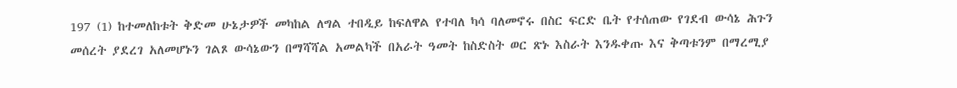197 (1) ከተመለከቱት ቅድመ ሁኔታዎች መካከል ለግል ተበዲይ ከፍለዋል የተባለ ካሳ ባለመኖሩ በስር ፍርድ ቤት የተሰጠው የገደብ ውሳኔ ሕጉን መሰረት ያደረገ አለመሆኑን ገልጾ ውሳኔውን በማሻሻል አመልካች በአራት ዓመት ከስድስት ወር ጽኑ እስራት እንዱቀጡ እና ቅጣቱንም በማረሚያ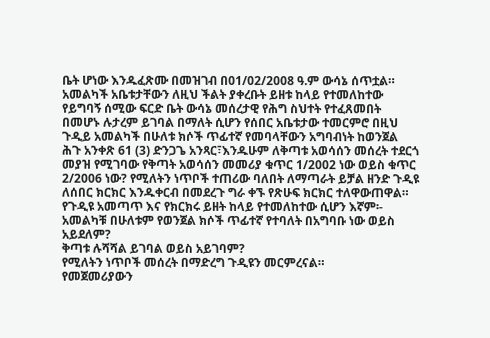ቤት ሆነው እንዱፈጽሙ በመዝገብ በ01/02/2008 ዓ.ም ውሳኔ ሰጥቷል።
አመልካች አቤቱታቸውን ለዚህ ችልት ያቀረቡት ይዘቱ ከላይ የተመለከተው የይግባኝ ሰሚው ፍርድ ቤት ውሳኔ መሰረታዊ የሕግ ስህተት የተፈጸመበት በመሆኑ ሉታረም ይገባል በማለት ሲሆን የሰበር አቤቱታው ተመርምሮ በዚህ ጉዲይ አመልካች በሁለቱ ክሶች ጥፊተኛ የመባላቸውን አግባብነት ከወንጀል ሕጉ አንቀጽ 61 (3) ድንጋጌ አንጻር፣እንዱሁም ለቅጣቱ አወሳሰን መሰረት ተደርጎ መያዝ የሚገባው የቅጣት አወሳሰን መመሪያ ቁጥር 1/2002 ነው ወይስ ቁጥር 2/2006 ነው? የሚለትን ነጥቦች ተጠሪው ባለበት ለማጣራት ይቻል ዘንድ ጉዲዩ ለሰበር ክርክር እንዱቀርብ በመደረጉ ግራ ቀኙ የጽሁፍ ክርክር ተለዋውጠዋል። የጉዲዩ አመጣጥ እና የክርክሩ ይዘት ከላይ የተመለከተው ሲሆን እኛም፡-
አመልካቹ በሁለቱም የወንጀል ክሶች ጥፊተኛ የተባለት በአግባቡ ነው ወይስ አይደለም?
ቅጣቱ ሉሻሻል ይገባል ወይስ አይገባም?
የሚለትን ነጥቦች መሰረት በማድረግ ጉዲዩን መርምረናል።
የመጀመሪያውን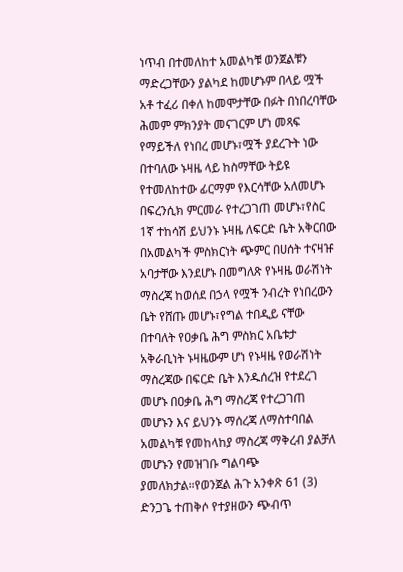ነጥብ በተመለከተ አመልካቹ ወንጀልቹን ማድረጋቸውን ያልካደ ከመሆኑም በላይ ሟች አቶ ተፈሪ በቀለ ከመሞታቸው በፉት በነበረባቸው ሕመም ምክንያት መናገርም ሆነ መጻፍ የማይችለ የነበረ መሆኑ፣ሟች ያደረጉት ነው በተባለው ኑዛዜ ላይ ከስማቸው ትይዩ የተመለከተው ፊርማም የእርሳቸው አለመሆኑ በፍረንሲክ ምርመራ የተረጋገጠ መሆኑ፣የስር 1ኛ ተከሳሽ ይህንኑ ኑዛዜ ለፍርድ ቤት አቅርበው በአመልካች ምስክርነት ጭምር በሀሰት ተናዛዡ አባታቸው እንደሆኑ በመግለጽ የኑዛዜ ወራሽነት ማስረጃ ከወሰደ በኃላ የሟች ንብረት የነበረውን ቤት የሸጡ መሆኑ፣የግል ተበዲይ ናቸው በተባለት የዐቃቤ ሕግ ምስክር አቤቱታ አቅራቢነት ኑዛዜውም ሆነ የኑዛዜ የወራሽነት ማስረጃው በፍርድ ቤት እንዱሰረዝ የተደረገ መሆኑ በዐቃቤ ሕግ ማስረጃ የተረጋገጠ መሆኑን እና ይህንኑ ማሰረጃ ለማስተባበል አመልካቹ የመከላከያ ማስረጃ ማቅረብ ያልቻለ መሆኑን የመዝገቡ ግልባጭ ያመለክታል።የወንጀል ሕጉ አንቀጽ 61 (3) ድንጋጌ ተጠቅሶ የተያዘውን ጭብጥ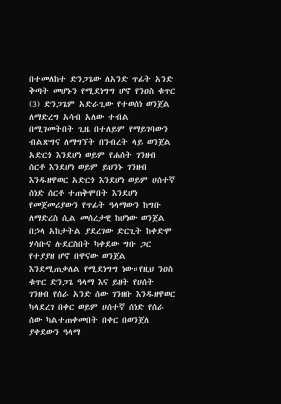በተመለከተ ድንጋጌው ለአንድ ጥፊት አንድ ቅጣት መሆኑን የሚደነግግ ሆኖ የንዐስ ቁጥር (3) ድንጋጌም አድራጊው የተወሰነ ወንጀል ለማድረግ አሳብ አለው ተብል በሚገመትበት ጊዜ በተለይም የማይገባውን ብልጽግና ለማግኘት በንብረት ላይ ወንጀል አድርጎ እንደሆነ ወይም የሐሰት ገንዘብ ሰርቶ እንደሆነ ወይም ይህንኑ ገንዘብ እንዱዘዋወር አድርጎ እንደሆነ ወይም ሀሰተኛ ሰነድ ሰርቶ ተጠቅሞበት እንደሆነ የመጀመሪያውን የጥፊት ዓላማውን ከግቡ ለማድረስ ሲል መሰረታዊ ከሆነው ወንጀል በኃላ አከታትል ያደረገው ድርጊት ከቀድሞ ሃሳቡና ሉደርስበት ካቀደው ግቡ ጋር የተያያዘ ሆኖ በዋናው ወንጀል እንደሚጠቃለል የሚደነግግ ነው።የዚህ ንዐስ ቁጥር ድንጋጌ ዓላማ እና ይዘት የሀሰት ገንዘብ የሰራ አንድ ሰው ገንዘቡ እንዱዘዋወር ካላደረገ በቀር ወይም ሀሰተኛ ሰነድ የሰራ ሰው ካልተጠቀመበት በቀር በወንጀለ ያቀደውን ዓላማ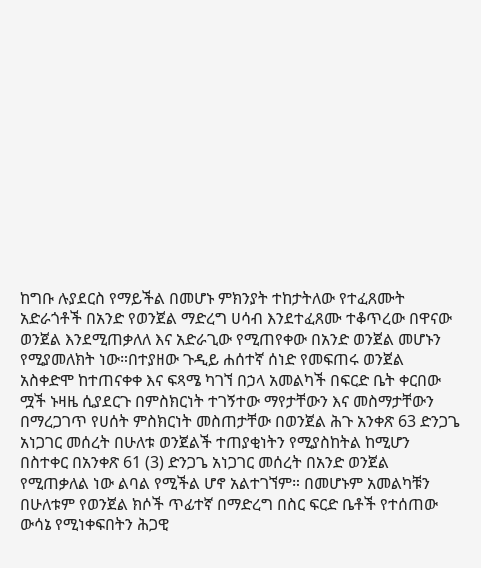ከግቡ ሉያደርስ የማይችል በመሆኑ ምክንያት ተከታትለው የተፈጸሙት አድራጎቶች በአንድ የወንጀል ማድረግ ሀሳብ እንደተፈጸሙ ተቆጥረው በዋናው ወንጀል እንደሚጠቃለለ እና አድራጊው የሚጠየቀው በአንድ ወንጀል መሆኑን የሚያመለክት ነው።በተያዘው ጉዲይ ሐሰተኛ ሰነድ የመፍጠሩ ወንጀል አስቀድሞ ከተጠናቀቀ እና ፍጻሜ ካገኘ በኃላ አመልካች በፍርድ ቤት ቀርበው ሟች ኑዛዜ ሲያደርጉ በምስክርነት ተገኝተው ማየታቸውን እና መስማታቸውን በማረጋገጥ የሀሰት ምስክርነት መስጠታቸው በወንጀል ሕጉ አንቀጽ 63 ድንጋጌ አነጋገር መሰረት በሁለቱ ወንጀልች ተጠያቂነትን የሚያስከትል ከሚሆን በስተቀር በአንቀጽ 61 (3) ድንጋጌ አነጋገር መሰረት በአንድ ወንጀል የሚጠቃለል ነው ልባል የሚችል ሆኖ አልተገኘም። በመሆኑም አመልካቹን በሁለቱም የወንጀል ክሶች ጥፊተኛ በማድረግ በስር ፍርድ ቤቶች የተሰጠው ውሳኔ የሚነቀፍበትን ሕጋዊ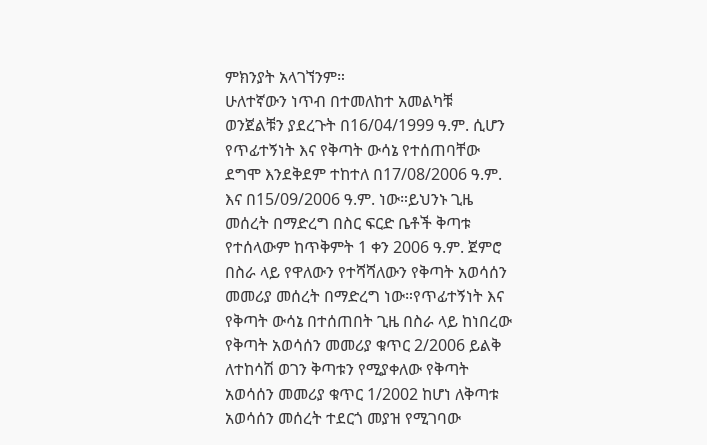ምክንያት አላገኘንም።
ሁለተኛውን ነጥብ በተመለከተ አመልካቹ ወንጀልቹን ያደረጉት በ16/04/1999 ዓ.ም. ሲሆን የጥፊተኝነት እና የቅጣት ውሳኔ የተሰጠባቸው ደግሞ እንደቅደም ተከተለ በ17/08/2006 ዓ.ም.
እና በ15/09/2006 ዓ.ም. ነው።ይህንኑ ጊዜ መሰረት በማድረግ በስር ፍርድ ቤቶች ቅጣቱ የተሰላውም ከጥቅምት 1 ቀን 2006 ዓ.ም. ጀምሮ በስራ ላይ የዋለውን የተሻሻለውን የቅጣት አወሳሰን መመሪያ መሰረት በማድረግ ነው።የጥፊተኝነት እና የቅጣት ውሳኔ በተሰጠበት ጊዜ በስራ ላይ ከነበረው የቅጣት አወሳሰን መመሪያ ቁጥር 2/2006 ይልቅ ለተከሳሽ ወገን ቅጣቱን የሚያቀለው የቅጣት አወሳሰን መመሪያ ቁጥር 1/2002 ከሆነ ለቅጣቱ አወሳሰን መሰረት ተደርጎ መያዝ የሚገባው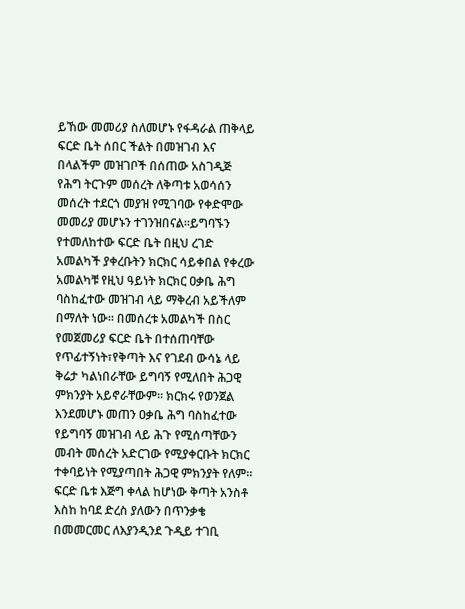ይኸው መመሪያ ስለመሆኑ የፋዳራል ጠቅላይ ፍርድ ቤት ሰበር ችልት በመዝገብ እና በላልችም መዝገቦች በሰጠው አስገዲጅ የሕግ ትርጉም መሰረት ለቅጣቱ አወሳሰን መሰረት ተደርጎ መያዝ የሚገባው የቀድሞው መመሪያ መሆኑን ተገንዝበናል።ይግባኙን የተመለከተው ፍርድ ቤት በዚህ ረገድ አመልካች ያቀረቡትን ክርክር ሳይቀበል የቀረው አመልካቹ የዚህ ዓይነት ክርክር ዐቃቤ ሕግ ባስከፈተው መዝገብ ላይ ማቅረብ አይችለም በማለት ነው። በመሰረቱ አመልካች በስር የመጀመሪያ ፍርድ ቤት በተሰጠባቸው የጥፊተኝነት፣የቅጣት እና የገደብ ውሳኔ ላይ ቅሬታ ካልነበራቸው ይግባኝ የሚለበት ሕጋዊ ምክንያት አይኖራቸውም። ክርክሩ የወንጀል እንደመሆኑ መጠን ዐቃቤ ሕግ ባስከፈተው የይግባኝ መዝገብ ላይ ሕጉ የሚሰጣቸውን መብት መሰረት አድርገው የሚያቀርቡት ክርክር ተቀባይነት የሚያጣበት ሕጋዊ ምክንያት የለም። ፍርድ ቤቱ እጅግ ቀላል ከሆነው ቅጣት አንስቶ እስከ ከባደ ድረስ ያለውን በጥንቃቄ በመመርመር ለእያንዲንደ ጉዲይ ተገቢ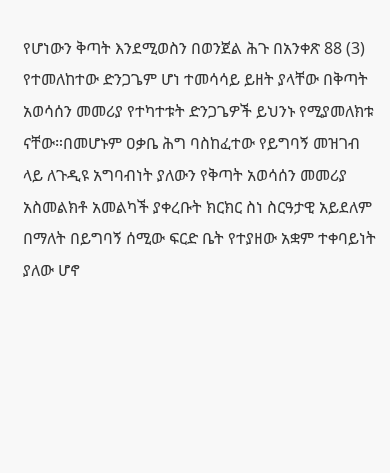የሆነውን ቅጣት እንደሚወስን በወንጀል ሕጉ በአንቀጽ 88 (3) የተመለከተው ድንጋጌም ሆነ ተመሳሳይ ይዘት ያላቸው በቅጣት አወሳሰን መመሪያ የተካተቱት ድንጋጌዎች ይህንኑ የሚያመለክቱ ናቸው።በመሆኑም ዐቃቤ ሕግ ባስከፈተው የይግባኝ መዝገብ ላይ ለጉዲዩ አግባብነት ያለውን የቅጣት አወሳሰን መመሪያ አስመልክቶ አመልካች ያቀረቡት ክርክር ስነ ስርዓታዊ አይደለም በማለት በይግባኝ ሰሚው ፍርድ ቤት የተያዘው አቋም ተቀባይነት ያለው ሆኖ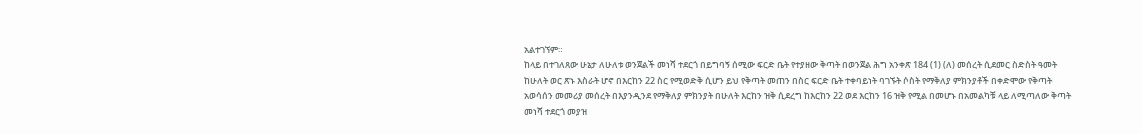አልተገኘም።
ከላይ በተገለጸው ሁኔታ ለሁለቱ ወንጀልች መነሻ ተደርጎ በይግባኝ ሰሚው ፍርድ ቤት የተያዘው ቅጣት በወንጀል ሕግ አንቀጽ 184 (1) (ለ) መሰረት ሲደመር ስድስት ዓመት ከሁለት ወር ጽኑ እስራት ሆኖ በእርከን 22 ስር የሚወድቅ ሲሆን ይህ የቅጣት መጠን በስር ፍርድ ቤት ተቀባይነት ባገኙት ሶስት የማቅለያ ምክንያቶች በቀድሞው የቅጣት አወሳሰን መመሪያ መሰረት በእያንዲንደ የማቅለያ ምክንያት በሁለት እርከን ዝቅ ሲደረግ ከእርከን 22 ወደ እርከን 16 ዝቅ የሚል በመሆኑ በአመልካቹ ላይ ለሚጣለው ቅጣት መነሻ ተደርጎ መያዝ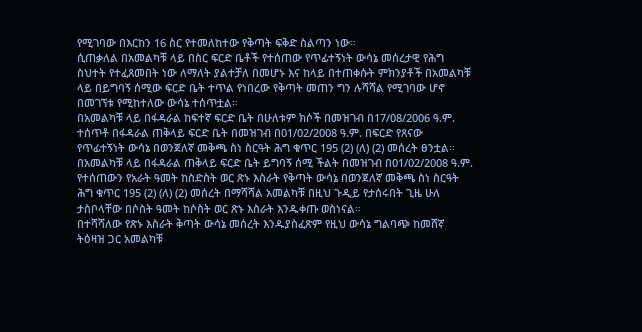የሚገባው በእርከን 16 ስር የተመለከተው የቅጣት ፍቅድ ስልጣን ነው።
ሲጠቃለል በአመልካቹ ላይ በስር ፍርድ ቤቶች የተሰጠው የጥፊተኝነት ውሳኔ መሰረታዊ የሕግ ስህተት የተፈጸመበት ነው ለማለት ያልተቻለ በመሆኑ እና ከላይ በተጠቀሱት ምክንያቶች በአመልካቹ ላይ በይግባኝ ሰሚው ፍርድ ቤት ተጥል የነበረው የቅጣት መጠን ግን ሉሻሻል የሚገባው ሆኖ በመገኘቱ የሚከተለው ውሳኔ ተሰጥቷል።
በአመልካቹ ላይ በፋዳራል ከፍተኛ ፍርድ ቤት በሁለቱም ክሶች በመዝገብ በ17/08/2006 ዓ.ም. ተሰጥቶ በፋዳራል ጠቅላይ ፍርድ ቤት በመዝገብ በ01/02/2008 ዓ.ም. በፍርድ የጸናው የጥፊተኝነት ውሳኔ በወንጀለኛ መቅጫ ስነ ስርዓት ሕግ ቁጥር 195 (2) (ለ) (2) መሰረት ፀንቷል።
በአመልካቹ ላይ በፋዳራል ጠቅላይ ፍርድ ቤት ይግባኝ ሰሚ ችልት በመዝገብ በ01/02/2008 ዓ.ም. የተሰጠውን የአራት ዓመት ከስድስት ወር ጽኑ እስራት የቅጣት ውሳኔ በወንጀለኛ መቅጫ ስነ ስርዓት ሕግ ቁጥር 195 (2) (ለ) (2) መሰረት በማሻሻል አመልካቹ በዚህ ጉዲይ የታሰሩበት ጊዜ ሁለ ታስቦላቸው በሶስት ዓመት ከሶስት ወር ጽኑ እስራት እንዱቀጡ ወስነናል።
በተሻሻለው የጽኑ እስራት ቅጣት ውሳኔ መሰረት እንዱያስፈጽም የዚህ ውሳኔ ግልባጭ ከመሸኛ ትዕዛዝ ጋር አመልካቹ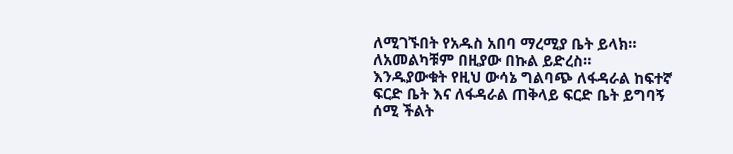ለሚገኙበት የአዱስ አበባ ማረሚያ ቤት ይላክ።
ለአመልካቹም በዚያው በኩል ይድረስ።
እንዱያውቁት የዚህ ውሳኔ ግልባጭ ለፋዳራል ከፍተኛ ፍርድ ቤት እና ለፋዳራል ጠቅላይ ፍርድ ቤት ይግባኝ ሰሚ ችልት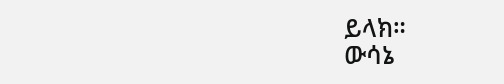ይላክ።
ውሳኔ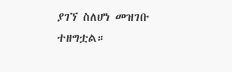ያገኘ ስለሆነ መዝገቡ ተዘግቷል።